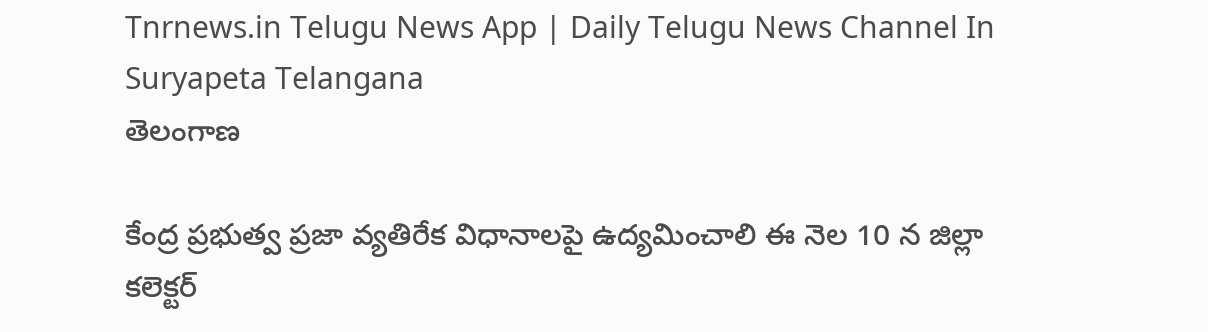Tnrnews.in Telugu News App | Daily Telugu News Channel In Suryapeta Telangana
తెలంగాణ

కేంద్ర ప్రభుత్వ ప్రజా వ్యతిరేక విధానాలపై ఉద్యమించాలి ఈ నెల 10 న జిల్లా కలెక్టర్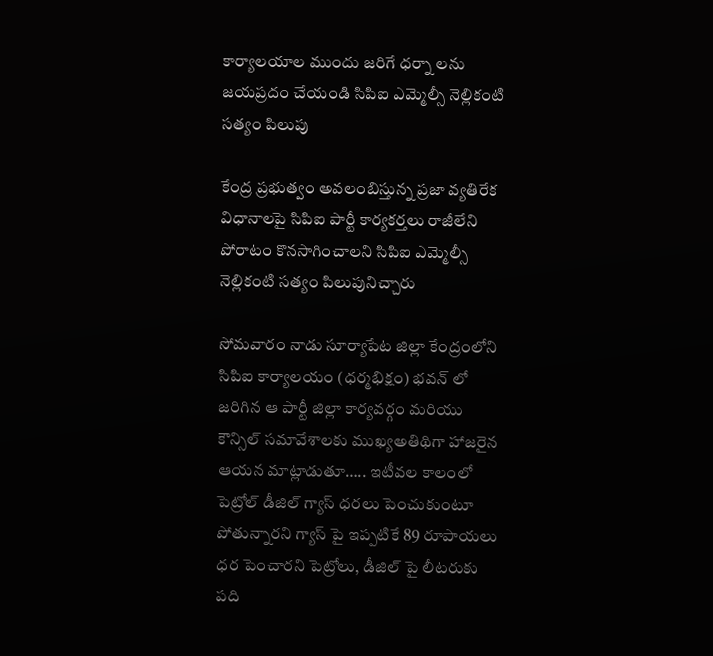కార్యాలయాల ముందు జరిగే ధర్నా లను జయప్రదం చేయండి సిపిఐ ఎమ్మెల్సీ నెల్లికంటి సత్యం పిలుపు

కేంద్ర ప్రభుత్వం అవలంబిస్తున్న ప్రజా వ్యతిరేక విధానాలపై సిపిఐ పార్టీ కార్యకర్తలు రాజీలేని పోరాటం కొనసాగించాలని సిపిఐ ఎమ్మెల్సీ నెల్లికంటి సత్యం పిలుపునిచ్చారు

సోమవారం నాడు సూర్యాపేట జిల్లా కేంద్రంలోని సిపిఐ కార్యాలయం (ధర్మభిక్షం) భవన్ లో జరిగిన ఆ పార్టీ జిల్లా కార్యవర్గం మరియు కౌన్సిల్ సమావేశాలకు ముఖ్యఅతిథిగా హాజరైన ఆయన మాట్లాడుతూ….. ఇటీవల కాలంలో పెట్రోల్ డీజిల్ గ్యాస్ ధరలు పెంచుకుంటూ పోతున్నారని గ్యాస్ పై ఇప్పటికే 89 రూపాయలు ధర పెంచారని పెట్రోలు, డీజిల్ పై లీటరుకు పది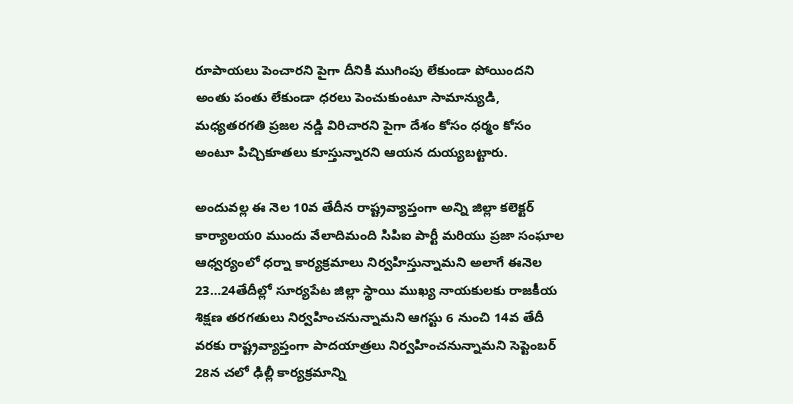రూపాయలు పెంచారని పైగా దీనికి ముగింపు లేకుండా పోయిందని అంతు పంతు లేకుండా ధరలు పెంచుకుంటూ సామాన్యుడి, మధ్యతరగతి ప్రజల నడ్డి విరిచారని పైగా దేశం కోసం ధర్మం కోసం అంటూ పిచ్చికూతలు కూస్తున్నారని ఆయన దుయ్యబట్టారు.

అందువల్ల ఈ నెల 10వ తేదీన రాష్ట్రవ్యాప్తంగా అన్ని జిల్లా కలెక్టర్ కార్యాలయo ముందు వేలాదిమంది సిపిఐ పార్టీ మరియు ప్రజా సంఘాల ఆధ్వర్యంలో ధర్నా కార్యక్రమాలు నిర్వహిస్తున్నామని అలాగే ఈనెల 23…24తేదీల్లో సూర్యపేట జిల్లా స్థాయి ముఖ్య నాయకులకు రాజకీయ శిక్షణ తరగతులు నిర్వహించనున్నామని ఆగస్టు 6 నుంచి 14వ తేదీ వరకు రాష్ట్రవ్యాప్తంగా పాదయాత్రలు నిర్వహించనున్నామని సెప్టెంబర్ 28న చలో ఢిల్లీ కార్యక్రమాన్ని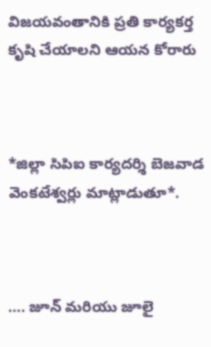విజయవంతానికి ప్రతి కార్యకర్త కృషి చేయాలని ఆయన కోరారు



*జిల్లా సిపిఐ కార్యదర్శి బెజవాడ వెంకటేశ్వర్లు మాట్లాడుతూ*.



…. జూన్ మరియు జూలై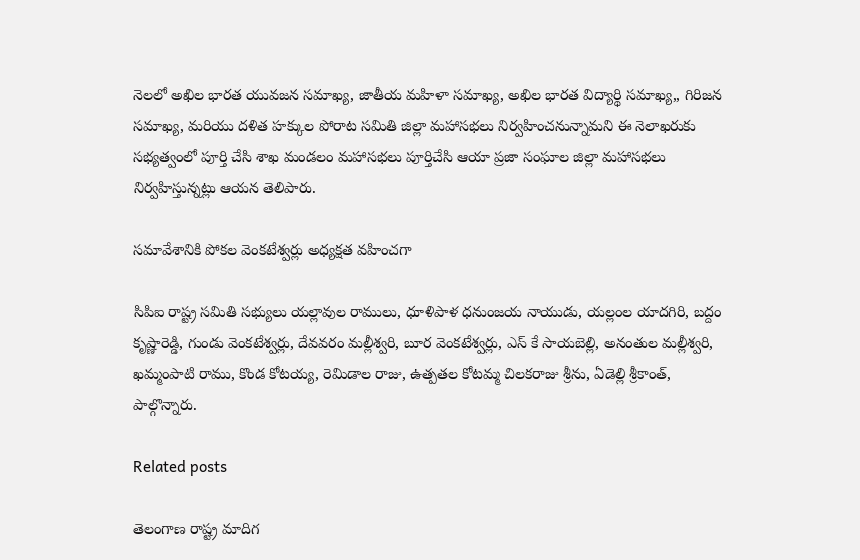నెలలో అఖిల భారత యువజన సమాఖ్య, జాతీయ మహిళా సమాఖ్య, అఖిల భారత విద్యార్థి సమాఖ్య,, గిరిజన సమాఖ్య, మరియు దళిత హక్కుల పోరాట సమితి జిల్లా మహాసభలు నిర్వహించనున్నామని ఈ నెలాఖరుకు సభ్యత్వంలో పూర్తి చేసి శాఖ మండలం మహాసభలు పూర్తిచేసి ఆయా ప్రజా సంఘాల జిల్లా మహాసభలు నిర్వహిస్తున్నట్లు ఆయన తెలిపారు.

సమావేశానికి పోకల వెంకటేశ్వర్లు అధ్యక్షత వహించగా

సిపిఐ రాష్ట్ర సమితి సభ్యులు యల్లావుల రాములు, ధూళిపాళ ధనుంజయ నాయుడు, యల్లంల యాదగిరి, బద్దం కృష్ణారెడ్డి, గుండు వెంకటేశ్వర్లు, దేవవరం మల్లీశ్వరి, బూర వెంకటేశ్వర్లు, ఎస్ కే సాయబెల్లి, అనంతుల మల్లీశ్వరి, ఖమ్మంపాటి రాము, కొండ కోటయ్య, రెమిడాల రాజు, ఉత్పతల కోటమ్మ చిలకరాజు శ్రీను, ఏడెల్లి శ్రీకాంత్, పాల్గొన్నారు.

Related posts

తెలంగాణ రాష్ట్ర మాదిగ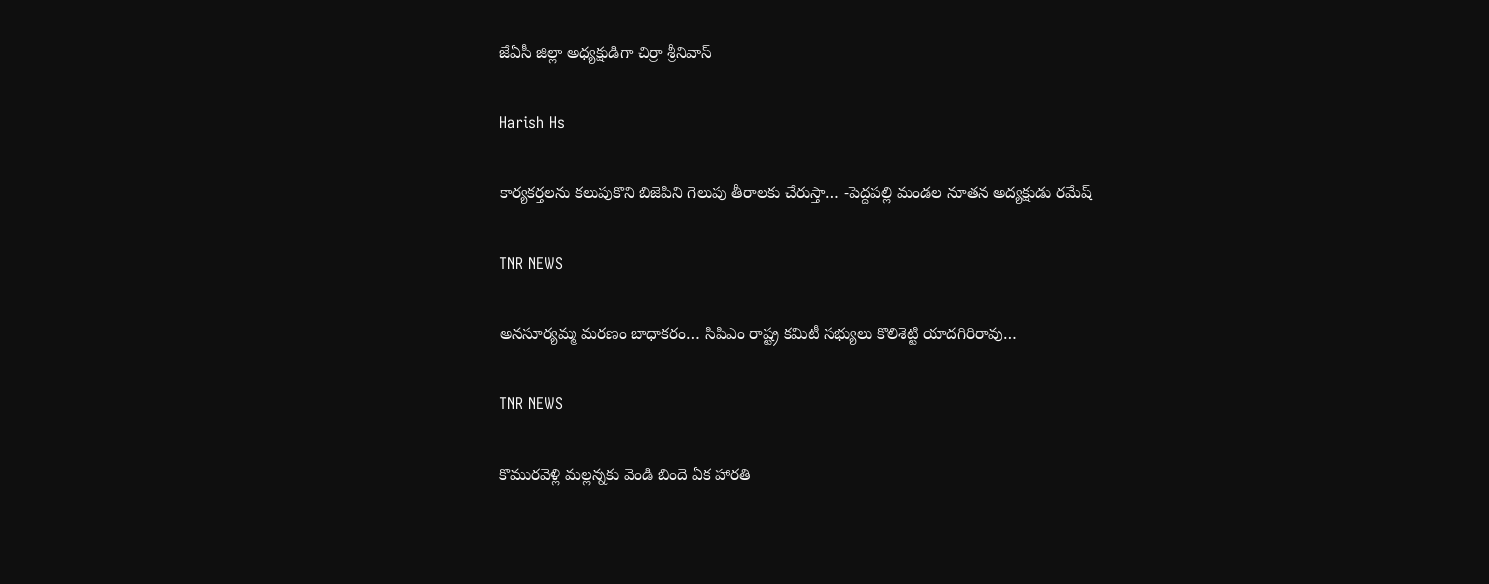జేఏసీ జిల్లా అధ్యక్షుడిగా చిర్రా శ్రీనివాస్

Harish Hs

కార్యకర్తలను కలుపుకొని బిజెపిని గెలుపు తీరాలకు చేరుస్తా… -పెద్దపల్లి మండల నూతన అద్యక్షుడు రమేష్

TNR NEWS

అనసూర్యమ్మ మరణం బాధాకరం… సిపిఎం రాష్ట్ర కమిటీ సభ్యులు కొలిశెట్టి యాదగిరిరావు…

TNR NEWS

కొమురవెళ్లి మల్లన్నకు వెండి బిందె ఏక హారతి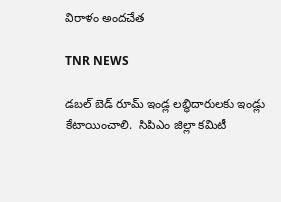విరాళం అందచేత

TNR NEWS

డబల్ బెడ్ రూమ్ ఇండ్ల లబ్ధిదారులకు ఇండ్లు కేటాయించాలి.  సిపిఎం జిల్లా కమిటీ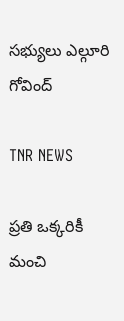సభ్యులు ఎల్గూరి గోవింద్

TNR NEWS

ప్రతి ఒక్కరికీ మంచి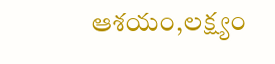ఆశయం,లక్ష్యం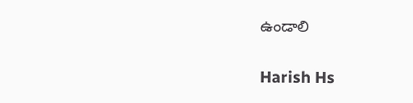ఉండాలి

Harish Hs